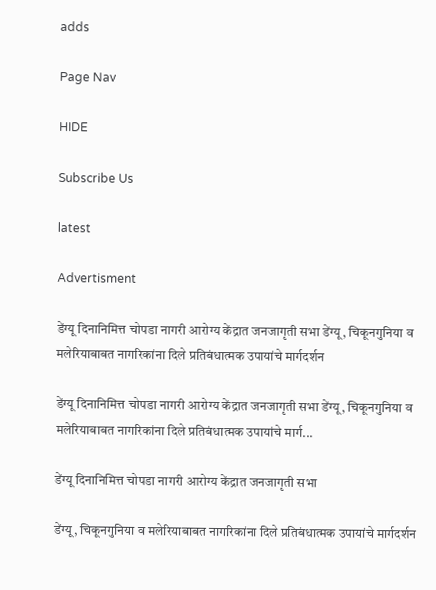adds

Page Nav

HIDE

Subscribe Us

latest

Advertisment

डेंग्यू दिनानिमित्त चोपडा नागरी आरोग्य केंद्रात जनजागृती सभा डेंग्यू, चिकूनगुनिया व मलेरियाबाबत नागरिकांना दिले प्रतिबंधात्मक उपायांचे मार्गदर्शन

डेंग्यू दिनानिमित्त चोपडा नागरी आरोग्य केंद्रात जनजागृती सभा डेंग्यू, चिकूनगुनिया व मलेरियाबाबत नागरिकांना दिले प्रतिबंधात्मक उपायांचे मार्ग...

डेंग्यू दिनानिमित्त चोपडा नागरी आरोग्य केंद्रात जनजागृती सभा

डेंग्यू, चिकूनगुनिया व मलेरियाबाबत नागरिकांना दिले प्रतिबंधात्मक उपायांचे मार्गदर्शन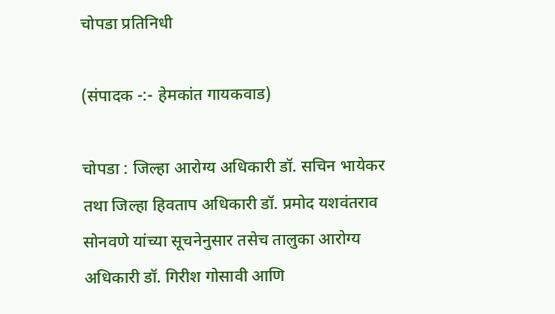चोपडा प्रतिनिधी

(संपादक -:- हेमकांत गायकवाड)

चोपडा : जिल्हा आरोग्य अधिकारी डॉ. सचिन भायेकर तथा जिल्हा हिवताप अधिकारी डॉ. प्रमोद यशवंतराव सोनवणे यांच्या सूचनेनुसार तसेच तालुका आरोग्य अधिकारी डॉ. गिरीश गोसावी आणि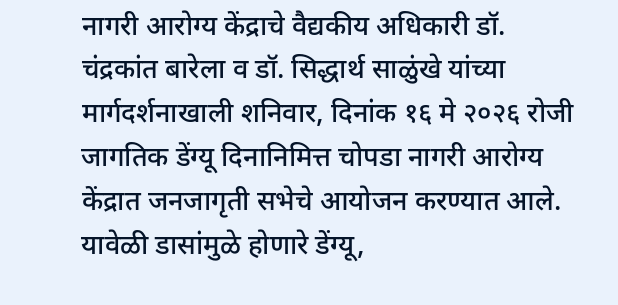नागरी आरोग्य केंद्राचे वैद्यकीय अधिकारी डॉ. चंद्रकांत बारेला व डॉ. सिद्धार्थ साळुंखे यांच्या मार्गदर्शनाखाली शनिवार, दिनांक १६ मे २०२६ रोजी जागतिक डेंग्यू दिनानिमित्त चोपडा नागरी आरोग्य केंद्रात जनजागृती सभेचे आयोजन करण्यात आले. यावेळी डासांमुळे होणारे डेंग्यू,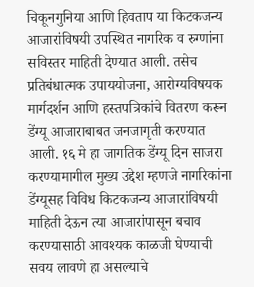चिकूनगुनिया आणि हिवताप या किटकजन्य आजारांविषयी उपस्थित नागरिक व रुग्णांना सविस्तर माहिती देण्यात आली. तसेच प्रतिबंधात्मक उपाययोजना, आरोग्यविषयक मार्गदर्शन आणि हस्तपत्रिकांचे वितरण करून डेंग्यू आजाराबाबत जनजागृती करण्यात आली. १६ मे हा जागतिक डेंग्यू दिन साजरा करण्यामागील मुख्य उद्देश म्हणजे नागरिकांना डेंग्यूसह विविध किटकजन्य आजारांविषयी माहिती देऊन त्या आजारांपासून बचाव करण्यासाठी आवश्यक काळजी घेण्याची सवय लावणे हा असल्याचे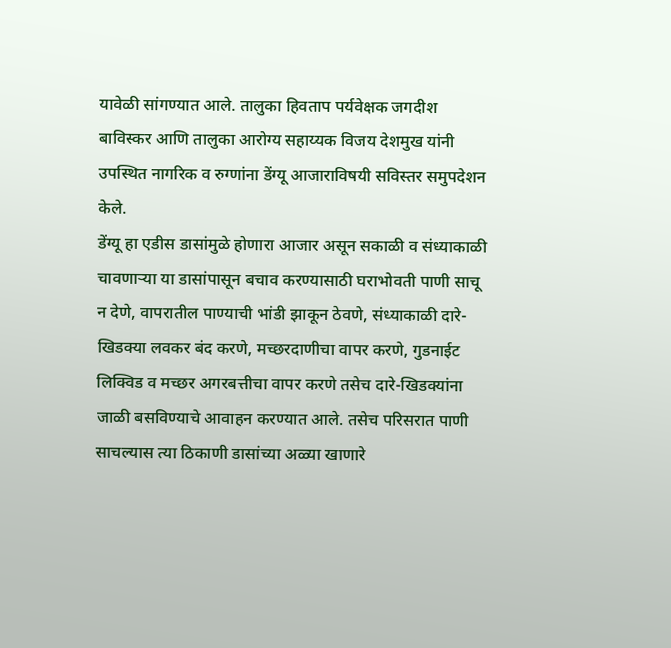यावेळी सांगण्यात आले. तालुका हिवताप पर्यवेक्षक जगदीश बाविस्कर आणि तालुका आरोग्य सहाय्यक विजय देशमुख यांनी उपस्थित नागरिक व रुग्णांना डेंग्यू आजाराविषयी सविस्तर समुपदेशन केले.
डेंग्यू हा एडीस डासांमुळे होणारा आजार असून सकाळी व संध्याकाळी चावणाऱ्या या डासांपासून बचाव करण्यासाठी घराभोवती पाणी साचू न देणे, वापरातील पाण्याची भांडी झाकून ठेवणे, संध्याकाळी दारे-खिडक्या लवकर बंद करणे, मच्छरदाणीचा वापर करणे, गुडनाईट लिक्विड व मच्छर अगरबत्तीचा वापर करणे तसेच दारे-खिडक्यांना जाळी बसविण्याचे आवाहन करण्यात आले. तसेच परिसरात पाणी साचल्यास त्या ठिकाणी डासांच्या अळ्या खाणारे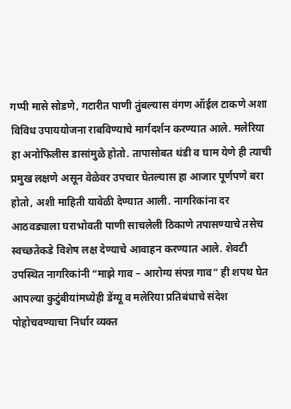गप्पी मासे सोडणे, गटारीत पाणी तुंबल्यास वंगण ऑईल टाकणे अशा विविध उपाययोजना राबविण्याचे मार्गदर्शन करण्यात आले. मलेरिया हा अनोफिलीस डासांमुळे होतो. तापासोबत थंडी व घाम येणे ही त्याची प्रमुख लक्षणे असून वेळेवर उपचार घेतल्यास हा आजार पूर्णपणे बरा होतो, अशी माहिती यावेळी देण्यात आली. नागरिकांना दर आठवड्याला घराभोवती पाणी साचलेली ठिकाणे तपासण्याचे तसेच स्वच्छतेकडे विशेष लक्ष देण्याचे आवाहन करण्यात आले. शेवटी उपस्थित नागरिकांनी “माझे गाव – आरोग्य संपन्न गाव” ही शपथ घेत आपल्या कुटुंबीयांमध्येही डेंग्यू व मलेरिया प्रतिबंधाचे संदेश पोहोचवण्याचा निर्धार व्यक्त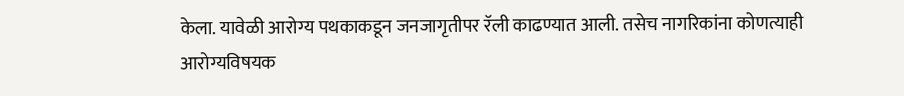केला. यावेळी आरोग्य पथकाकडून जनजागृतीपर रॅली काढण्यात आली. तसेच नागरिकांना कोणत्याही आरोग्यविषयक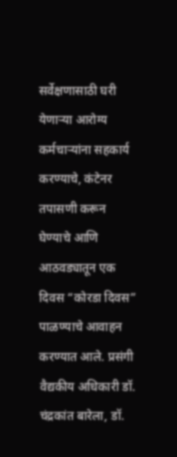सर्वेक्षणासाठी घरी येणाऱ्या आरोग्य कर्मचाऱ्यांना सहकार्य करण्याचे, कंटेनर तपासणी करून घेण्याचे आणि आठवड्यातून एक दिवस “कोरडा दिवस” पाळण्याचे आवाहन करण्यात आले. प्रसंगी वैद्यकीय अधिकारी डॉ. चंद्रकांत बारेला, डॉ.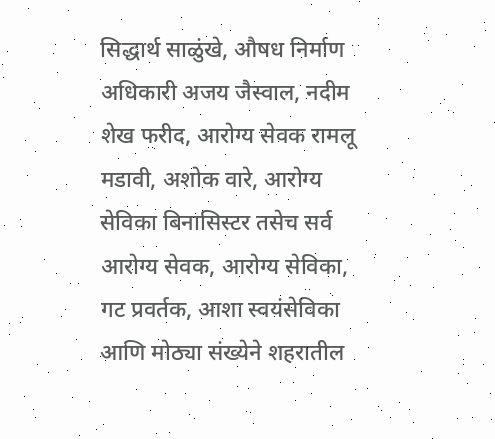सिद्धार्थ साळुंखे, औषध निर्माण अधिकारी अजय जैस्वाल, नदीम शेख फरीद, आरोग्य सेवक रामलू मडावी, अशोक वारे, आरोग्य सेविका बिनासिस्टर तसेच सर्व आरोग्य सेवक, आरोग्य सेविका, गट प्रवर्तक, आशा स्वयंसेविका आणि मोठ्या संख्येने शहरातील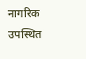नागरिक उपस्थित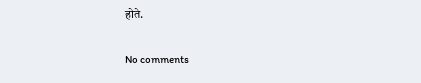होते.

No comments